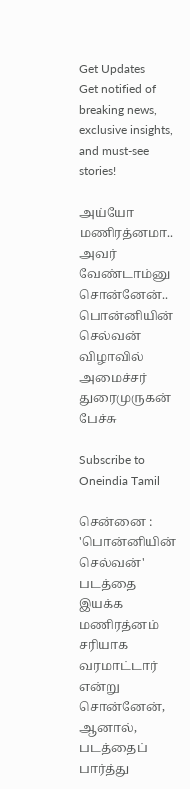Get Updates
Get notified of breaking news, exclusive insights, and must-see stories!

அய்யோ மணிரத்னமா.. அவர் வேண்டாம்னு சொன்னேன்.. பொன்னியின் செல்வன் விழாவில் அமைச்சர் துரைமுருகன் பேச்சு

Subscribe to Oneindia Tamil

சென்னை : 'பொன்னியின் செல்வன்' படத்தை இயக்க மணிரத்னம் சரியாக வரமாட்டார் என்று சொன்னேன், ஆனால், படத்தைப் பார்த்து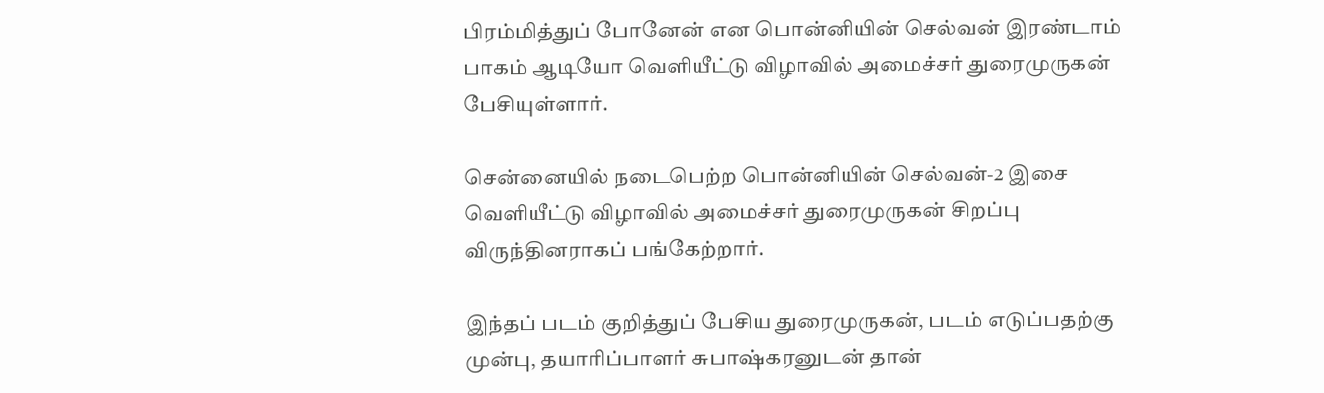பிரம்மித்துப் போனேன் என பொன்னியின் செல்வன் இரண்டாம் பாகம் ஆடியோ வெளியீட்டு விழாவில் அமைச்சர் துரைமுருகன் பேசியுள்ளார்.

சென்னையில் நடைபெற்ற பொன்னியின் செல்வன்-2 இசை வெளியீட்டு விழாவில் அமைச்சர் துரைமுருகன் சிறப்பு விருந்தினராகப் பங்கேற்றார்.

இந்தப் படம் குறித்துப் பேசிய துரைமுருகன், படம் எடுப்பதற்கு முன்பு, தயாரிப்பாளர் சுபாஷ்கரனுடன் தான்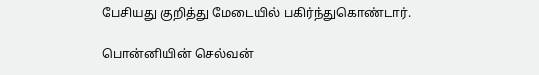பேசியது குறித்து மேடையில் பகிர்ந்துகொண்டார்.

பொன்னியின் செல்வன்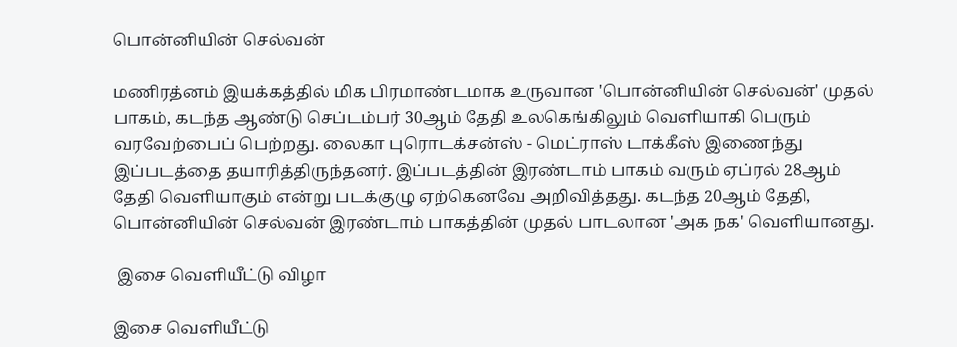பொன்னியின் செல்வன்

மணிரத்னம் இயக்கத்தில் மிக பிரமாண்டமாக உருவான 'பொன்னியின் செல்வன்' முதல் பாகம், கடந்த ஆண்டு செப்டம்பர் 30ஆம் தேதி உலகெங்கிலும் வெளியாகி பெரும் வரவேற்பைப் பெற்றது. லைகா புரொடக்சன்ஸ் - மெட்ராஸ் டாக்கீஸ் இணைந்து இப்படத்தை தயாரித்திருந்தனர். இப்படத்தின் இரண்டாம் பாகம் வரும் ஏப்ரல் 28ஆம் தேதி வெளியாகும் என்று படக்குழு ஏற்கெனவே அறிவித்தது. கடந்த 20ஆம் தேதி, பொன்னியின் செல்வன் இரண்டாம் பாகத்தின் முதல் பாடலான 'அக நக' வெளியானது.

 இசை வெளியீட்டு விழா

இசை வெளியீட்டு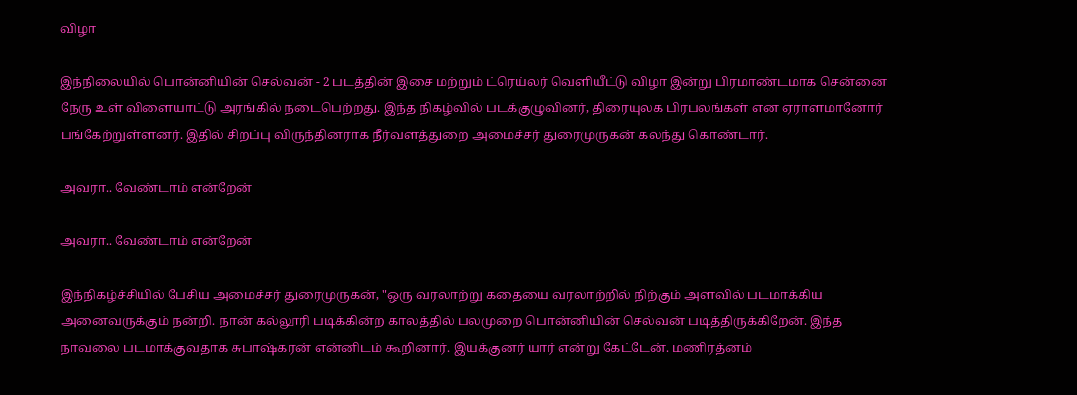விழா

இந்நிலையில் பொன்னியின் செல்வன் - 2 படத்தின் இசை மற்றும் ட்ரெய்லர் வெளியீட்டு விழா இன்று பிரமாண்டமாக சென்னை நேரு உள் விளையாட்டு அரங்கில் நடைபெற்றது. இந்த நிகழ்வில் படக்குழுவினர், திரையுலக பிரபலங்கள் என ஏராளமானோர் பங்கேற்றுள்ளனர். இதில் சிறப்பு விருந்தினராக நீர்வளத்துறை அமைச்சர் துரைமுருகன் கலந்து கொண்டார்.

அவரா.. வேண்டாம் என்றேன்

அவரா.. வேண்டாம் என்றேன்

இந்நிகழ்ச்சியில் பேசிய அமைச்சர் துரைமுருகன், "ஒரு வரலாற்று கதையை வரலாற்றில் நிற்கும் அளவில் படமாக்கிய அனைவருக்கும் நன்றி. நான் கல்லூரி படிக்கின்ற காலத்தில் பலமுறை பொன்னியின் செல்வன் படித்திருக்கிறேன். இந்த நாவலை படமாக்குவதாக சுபாஷ்கரன் என்னிடம் கூறினார். இயக்குனர் யார் என்று கேட்டேன். மணிரத்னம்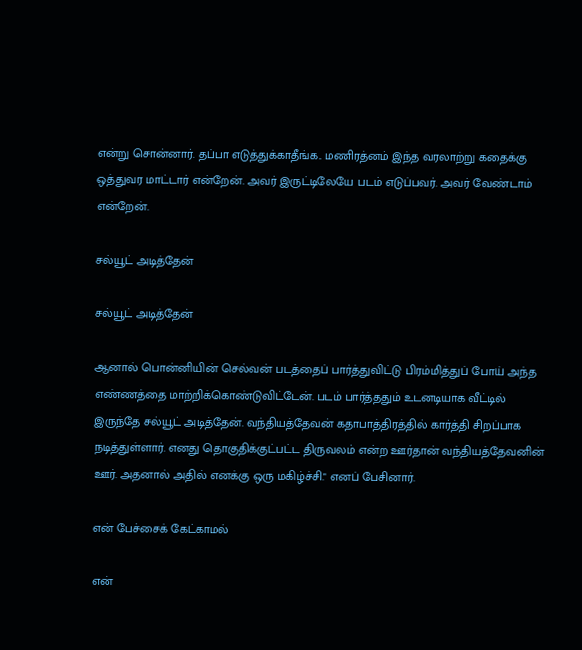என்று சொன்னார். தப்பா எடுத்துக்காதீங்க.. மணிரத்னம் இந்த வரலாற்று கதைக்கு ஒத்துவர மாட்டார் என்றேன். அவர் இருட்டிலேயே படம் எடுப்பவர். அவர் வேண்டாம் என்றேன்.

சல்யூட் அடித்தேன்

சல்யூட் அடித்தேன்

ஆனால் பொன்னியின் செல்வன் படத்தைப் பார்த்துவிட்டு பிரம்மித்துப் போய் அந்த எண்ணத்தை மாற்றிக்கொண்டுவிட்டேன். படம் பார்த்ததும் உடனடியாக வீட்டில் இருந்தே சல்யூட் அடித்தேன். வந்தியத்தேவன் கதாபாத்திரத்தில் கார்த்தி சிறப்பாக நடித்துள்ளார். எனது தொகுதிக்குட்பட்ட திருவலம் என்ற ஊர்தான் வந்தியத்தேவனின் ஊர்‌. அதனால் அதில் எனக்கு ஒரு மகிழ்ச்சி." எனப் பேசினார்.

என் பேச்சைக் கேட்காமல்

என்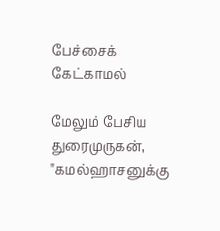பேச்சைக் கேட்காமல்

மேலும் பேசிய துரைமுருகன், "கமல்ஹாசனுக்கு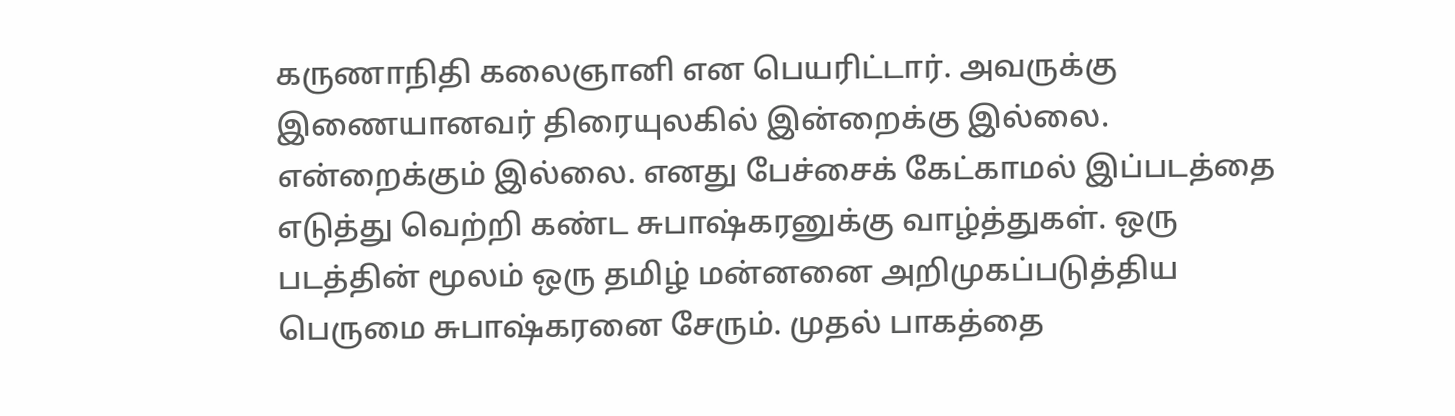கருணாநிதி கலைஞானி என பெயரிட்டார். அவருக்கு இணையானவர் திரையுலகில் இன்றைக்கு இல்லை. என்றைக்கும் இல்லை. எனது பேச்சைக் கேட்காமல் இப்படத்தை எடுத்து வெற்றி கண்ட சுபாஷ்கரனுக்கு வாழ்த்துகள். ஒரு படத்தின்‌ மூலம் ஒரு தமிழ் மன்னனை அறிமுகப்படுத்திய‌ பெருமை சுபாஷ்கரனை சேரும். முதல் பாகத்தை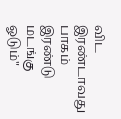விட இரண்டாவது பாகம் இரண்டு மடங்கு ஓடும்"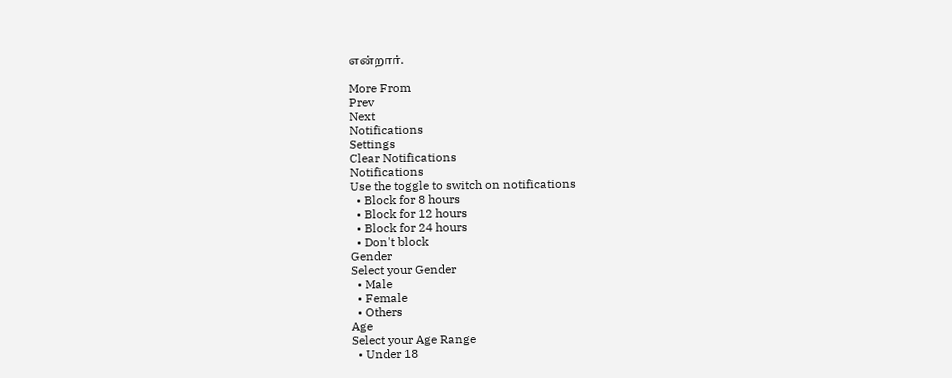என்றார்.

More From
Prev
Next
Notifications
Settings
Clear Notifications
Notifications
Use the toggle to switch on notifications
  • Block for 8 hours
  • Block for 12 hours
  • Block for 24 hours
  • Don't block
Gender
Select your Gender
  • Male
  • Female
  • Others
Age
Select your Age Range
  • Under 18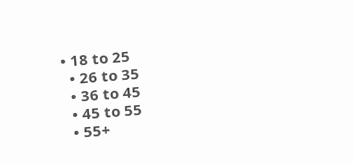• 18 to 25
  • 26 to 35
  • 36 to 45
  • 45 to 55
  • 55+